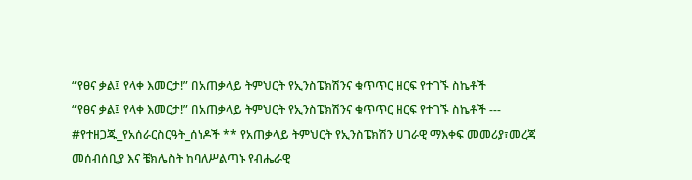“የፀና ቃል፤ የላቀ እመርታ!” በአጠቃላይ ትምህርት የኢንስፔክሽንና ቁጥጥር ዘርፍ የተገኙ ስኬቶች
“የፀና ቃል፤ የላቀ እመርታ!” በአጠቃላይ ትምህርት የኢንስፔክሽንና ቁጥጥር ዘርፍ የተገኙ ስኬቶች --- #የተዘጋጁ_የአሰራርስርዓት_ሰነዶች ** የአጠቃላይ ትምህርት የኢንስፔክሽን ሀገራዊ ማእቀፍ መመሪያ፣መረጃ መሰብሰቢያ እና ቼክሌስት ከባለሥልጣኑ የብሔራዊ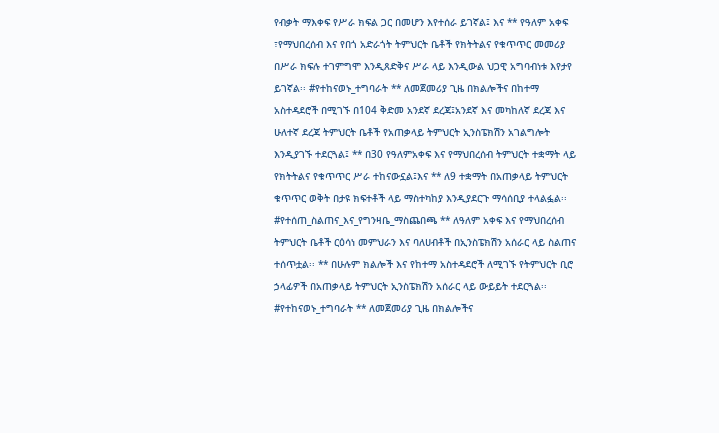የብቃት ማእቀፍ የሥራ ክፍል ጋር በመሆን እየተሰራ ይገኛል፤ እና ** የዓለም አቀፍ ፣የማህበረሰብ እና የበጎ አድራጎት ትምህርት ቤቶች የክትትልና የቁጥጥር መመሪያ በሥራ ክፍሉ ተገምግሞ እንዲጸድቅና ሥራ ላይ እንዲውል ህጋዊ አግባብነቱ እየታየ ይገኛል፡፡ #የተከናወኑ_ተግባራት ** ለመጀመሪያ ጊዜ በክልሎችና በከተማ አስተዳደሮች በሚገኙ በ104 ቅድመ አንደኛ ደረጃ፤አንደኛ እና መካከለኛ ደረጃ እና ሁለተኛ ደረጃ ትምህርት ቤቶች የአጠቃላይ ትምህርት ኢንስፔክሽን አገልግሎት እንዲያገኙ ተደርጓል፤ ** በ30 የዓለምአቀፍ እና የማህበረሰብ ትምህርት ተቋማት ላይ የክትትልና የቁጥጥር ሥራ ተከናውኗል፤እና ** ለ9 ተቋማት በአጠቃላይ ትምህርት ቁጥጥር ወቅት በታዩ ክፍተቶች ላይ ማስተካከያ እንዲያደርጉ ማሳሰቢያ ተላልፏል፡፡ #የተሰጠ_ስልጠና_እና_የግንዛቤ_ማስጨበጫ ** ለዓለም አቀፍ እና የማህበረሰብ ትምህርት ቤቶች ርዕሳነ መምህራን እና ባለሀብቶች በኢንስፔክሽን አሰራር ላይ ስልጠና ተሰጥቷል፡፡ ** በሁሉም ክልሎች እና የከተማ አስተዳደሮች ለሚገኙ የትምህርት ቢሮ ኃላፊዎች በአጠቃላይ ትምህርት ኢንስፔክሽን አሰራር ላይ ውይይት ተደርጓል፡፡ #የተከናወኑ_ተግባራት ** ለመጀመሪያ ጊዜ በክልሎችና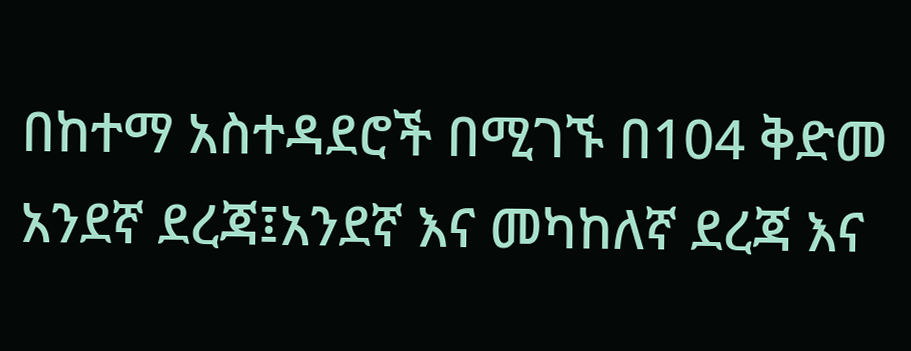በከተማ አስተዳደሮች በሚገኙ በ104 ቅድመ አንደኛ ደረጃ፤አንደኛ እና መካከለኛ ደረጃ እና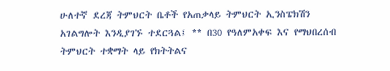ሁለተኛ ደረጃ ትምህርት ቤቶች የአጠቃላይ ትምህርት ኢንስፔክሽን አገልግሎት እንዲያገኙ ተደርጓል፤ ** በ30 የዓለምአቀፍ እና የማህበረሰብ ትምህርት ተቋማት ላይ የክትትልና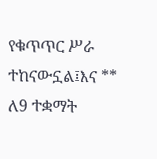የቁጥጥር ሥራ ተከናውኗል፤እና ** ለ9 ተቋማት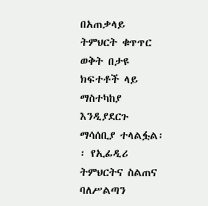በአጠቃላይ ትምህርት ቁጥጥር ወቅት በታዩ ክፍተቶች ላይ ማስተካከያ እንዲያደርጉ ማሳሰቢያ ተላልፏል፡፡ የኢፊዲሪ ትምህርትና ስልጠና ባለሥልጣን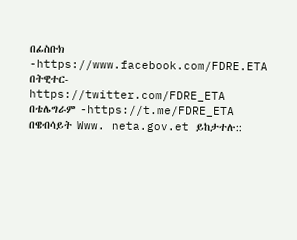በፊስቡክ -https://www.facebook.com/FDRE.ETA በትዊተር- https://twitter.com/FDRE_ETA በቴሌግራም -https://t.me/FDRE_ETA በዌብሳይት Www. neta.gov.et ይከታተሉ::